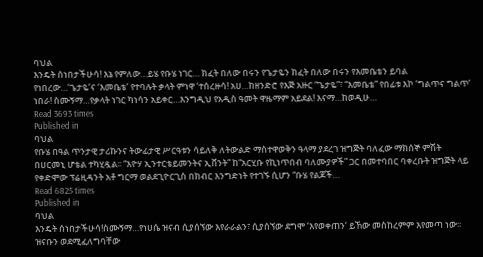ባህል
እንዴት ሰነበታችሁሳ! እኔ የምለው…ይሄ የቡሄ ነገር… ክፈት በለው በሩን የጌታዬን ክፈት በለው በሩን የእመቤቴን ይባል የነበረው…‘ጌታዬ’ና ‘እመቤቴ’ የተባሉት ቃላት ምነዋ ‘ተሰረዙሳ! አሀ…ከዘንድሮ የእጅ አዙር “ጌታዬ”፣ “እመቤቴ” የበፊቱ እኮ ‘ግልጥና ግልጥ’ ነበራ! ስሙኝማ…የቃላት ነገር ካነሳን አይቀር…እንግዲህ የአዲስ ዓመት ዋዜማም አይደል! እናማ…ከወዲሁ…
Read 3693 times
Published in
ባህል
የቡሄ በዓል ጥንታዊ ታሪኩንና ትውፊታዊ ሥርዓቱን ሳይለቅ ለትውልድ ማስተዋወቅን ዓላማ ያደረገ ዝግጅት ባለፈው ማክሰኞ ምሽት በሀርመኒ ሆቴል ተካሂዷል፡፡ “እዮሃ ኢንተርቴይመንትና ኢቨንት” ከ“አርሂቡ የኪነጥበብ ባለሙያዎች” ጋር በመተባበር ባቀረቡት ዝግጅት ላይ የቀድሞው ፕሬዚዳንት አቶ ግርማ ወልደጊዮርጊስ በክብር እንግድነት የተገኙ ሲሆን “ቡሄ የልጆች…
Read 6825 times
Published in
ባህል
እንዴት ሰነበታችሁሳ!ስሙኝማ…የነሀሴ ዝናብ ሲያሰኘው እየራራልን፣ ሲያሰኘው ደግሞ ‘እየወቀጠን’ ይኸው መስከረምም እየመጣ ነው፡፡ ዝናቡን ወደሚፈለግባቸው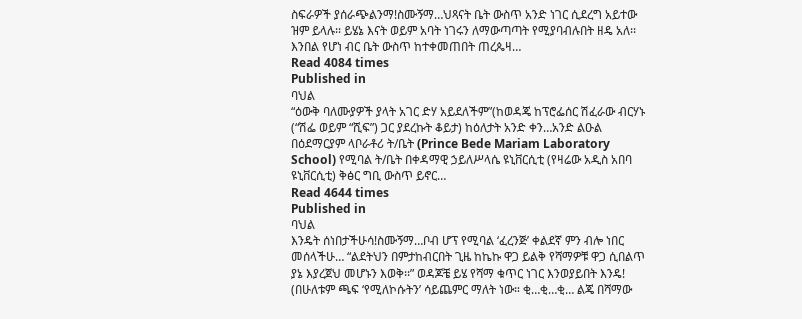ስፍራዎች ያሰራጭልንማ!ስሙኝማ…ህጻናት ቤት ውስጥ አንድ ነገር ሲደረግ አይተው ዝም ይላሉ፡፡ ይሄኔ እናት ወይም አባት ነገሩን ለማውጣጣት የሚያባብሉበት ዘዴ አለ፡፡ እንበል የሆነ ብር ቤት ውስጥ ከተቀመጠበት ጠረጴዛ…
Read 4084 times
Published in
ባህል
“ዕውቅ ባለሙያዎች ያላት አገር ድሃ አይደለችም”(ከወዳጄ ከፕሮፌሰር ሽፈራው ብርሃኑ (“ሽፌ ወይም “ሺፍ”) ጋር ያደረኩት ቆይታ) ከዕለታት አንድ ቀን…አንድ ልዑል በዕደማርያም ላቦራቶሪ ት/ቤት (Prince Bede Mariam Laboratory School) የሚባል ት/ቤት በቀዳማዊ ኃይለሥላሴ ዩኒቨርሲቲ (የዛሬው አዲስ አበባ ዩኒቨርሲቲ) ቅፅር ግቢ ውስጥ ይኖር…
Read 4644 times
Published in
ባህል
እንዴት ሰነበታችሁሳ!ስሙኝማ…ቦብ ሆፕ የሚባል ‘ፈረንጅ’ ቀልደኛ ምን ብሎ ነበር መሰላችሁ… “ልደትህን በምታከብርበት ጊዜ ከኬኩ ዋጋ ይልቅ የሻማዎቹ ዋጋ ሲበልጥ ያኔ እያረጀህ መሆኑን እወቅ፡፡” ወዳጆቼ ይሄ የሻማ ቁጥር ነገር እንወያይበት እንዴ! (በሁለቱም ጫፍ ‘የሚለኮሱትን’ ሳይጨምር ማለት ነው። ቂ…ቂ…ቂ… ልጄ በሻማው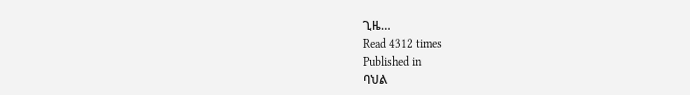ጊዜ…
Read 4312 times
Published in
ባህል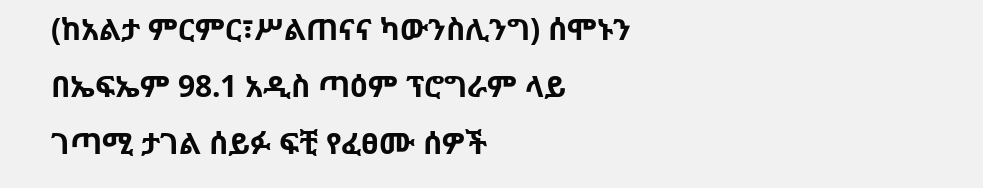(ከአልታ ምርምር፣ሥልጠናና ካውንስሊንግ) ሰሞኑን በኤፍኤም 98.1 አዲስ ጣዕም ፕሮግራም ላይ ገጣሚ ታገል ሰይፉ ፍቺ የፈፀሙ ሰዎች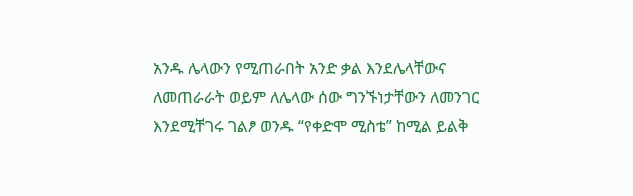አንዱ ሌላውን የሚጠራበት አንድ ቃል እንደሌላቸውና ለመጠራራት ወይም ለሌላው ሰው ግንኙነታቸውን ለመንገር እንደሚቸገሩ ገልፆ ወንዱ “የቀድሞ ሚስቴ” ከሚል ይልቅ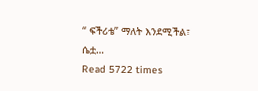“ ፍችሪቴ” ማለት እንደሚችል፣ ሴቷ…
Read 5722 times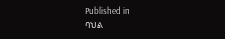Published in
ባህል